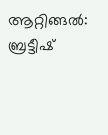ആറ്റിങ്ങൽ: ബ്രട്ടീഷ്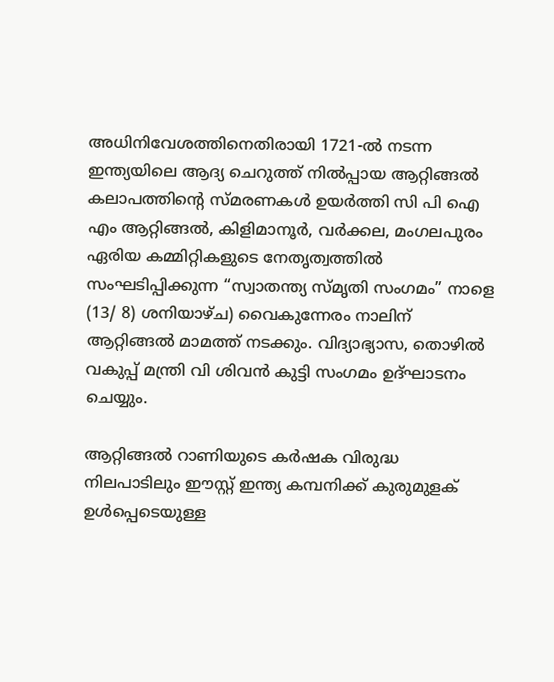അധിനിവേശത്തിനെതിരായി 1721-ൽ നടന്ന ഇന്ത്യയിലെ ആദ്യ ചെറുത്ത് നിൽപ്പായ ആറ്റിങ്ങൽ കലാപത്തിന്റെ സ്മരണകൾ ഉയർത്തി സി പി ഐ എം ആറ്റിങ്ങൽ, കിളിമാനൂർ, വർക്കല, മംഗലപുരം ഏരിയ കമ്മിറ്റികളുടെ നേതൃത്വത്തിൽ സംഘടിപ്പിക്കുന്ന “സ്വാതന്ത്യ സ്മൃതി സംഗമം” നാളെ (13/ 8) ശനിയാഴ്ച) വൈകുന്നേരം നാലിന് ആറ്റിങ്ങൽ മാമത്ത് നടക്കും. വിദ്യാഭ്യാസ, തൊഴിൽ വകുപ്പ് മന്ത്രി വി ശിവൻ കുട്ടി സംഗമം ഉദ്ഘാടനം ചെയ്യും.

ആറ്റിങ്ങൽ റാണിയുടെ കർഷക വിരുദ്ധ നിലപാടിലും ഈസ്റ്റ് ഇന്ത്യ കമ്പനിക്ക് കുരുമുളക് ഉൾപ്പെടെയുള്ള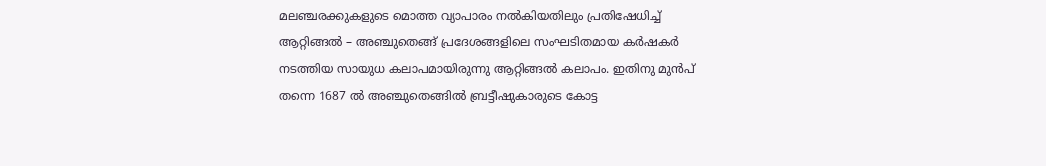മലഞ്ചരക്കുകളുടെ മൊത്ത വ്യാപാരം നൽകിയതിലും പ്രതിഷേധിച്ച് ആറ്റിങ്ങൽ – അഞ്ചുതെങ്ങ് പ്രദേശങ്ങളിലെ സംഘടിതമായ കർഷകർ നടത്തിയ സായുധ കലാപമായിരുന്നു ആറ്റിങ്ങൽ കലാപം. ഇതിനു മുൻപ് തന്നെ 1687 ൽ അഞ്ചുതെങ്ങിൽ ബ്രട്ടീഷുകാരുടെ കോട്ട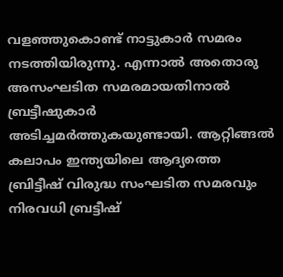വളഞ്ഞുകൊണ്ട് നാട്ടുകാർ സമരം നടത്തിയിരുന്നു. എന്നാൽ അതൊരു അസംഘടിത സമരമായതിനാൽ ബ്രട്ടീഷുകാർ അടിച്ചമർത്തുകയുണ്ടായി. ആറ്റിങ്ങൽ കലാപം ഇന്ത്യയിലെ ആദ്യത്തെ ബ്രിട്ടീഷ് വിരുദ്ധ സംഘടിത സമരവും നിരവധി ബ്രട്ടീഷ്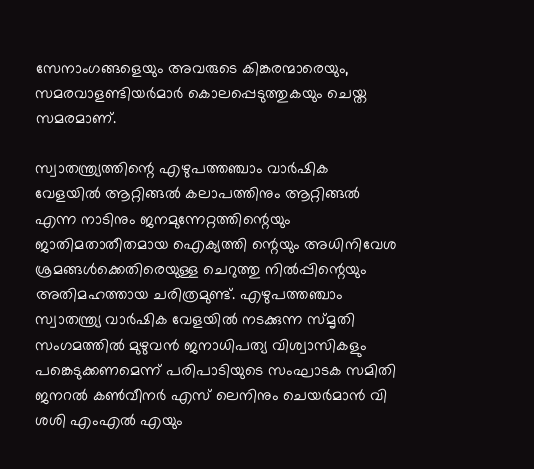സേനാംഗങ്ങളെയും അവരുടെ കിങ്കരന്മാരെയും, സമരവാളണ്ടിയർമാർ കൊലപ്പെടുത്തുകയും ചെയ്ത സമരമാണ്.

സ്വാതന്ത്ര്യത്തിന്റെ എഴുപത്തഞ്ചാം വാർഷിക വേളയിൽ ആറ്റിങ്ങൽ കലാപത്തിനും ആറ്റിങ്ങൽ എന്ന നാടിനും ജനമുന്നേറ്റത്തിന്റെയും ജാതിമതാതീതമായ ഐക്യത്തി ന്റെയും അധിനിവേശ ശ്രമങ്ങൾക്കെതിരെയുള്ള ചെറുത്തു നിൽപ്പിന്റെയും അതിമഹത്തായ ചരിത്രമുണ്ട്. എഴുപത്തഞ്ചാം സ്വാതന്ത്ര്യ വാർഷിക വേളയിൽ നടക്കുന്ന സ്മൃതി സംഗമത്തിൽ മുഴുവൻ ജനാധിപത്യ വിശ്വാസികളും പങ്കെടുക്കണമെന്ന് പരിപാടിയുടെ സംഘാടക സമിതി ജനറൽ കൺവീനർ എസ് ലെനിനും ചെയർമാൻ വി ശശി എംഎൽ എയും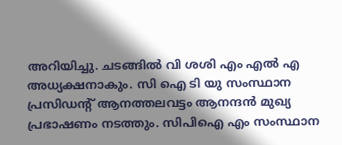അറിയിച്ചു. ചടങ്ങിൽ വി ശശി എം എൽ എ അധ്യക്ഷനാകും. സി ഐ ടി യു സംസ്ഥാന പ്രസിഡന്റ് ആനത്തലവട്ടം ആനന്ദൻ മുഖ്യ പ്രഭാഷണം നടത്തും. സിപിഐ എം സംസ്ഥാന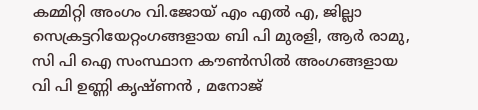കമ്മിറ്റി അംഗം വി.ജോയ് എം എൽ എ, ജില്ലാ സെക്രട്ടറിയേറ്റംഗങ്ങളായ ബി പി മുരളി, ആർ രാമു, സി പി ഐ സംസ്ഥാന കൗൺസിൽ അംഗങ്ങളായ വി പി ഉണ്ണി കൃഷ്ണൻ , മനോജ്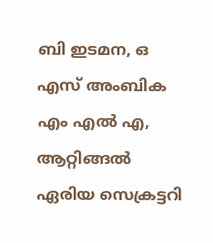ബി ഇടമന, ഒ എസ് അംബിക എം എൽ എ, ആറ്റിങ്ങൽ ഏരിയ സെക്രട്ടറി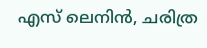എസ് ലെനിൻ, ചരിത്ര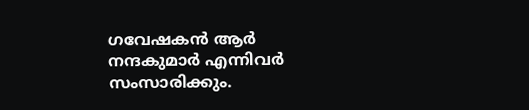ഗവേഷകൻ ആർ നന്ദകുമാർ എന്നിവർ സംസാരിക്കും.